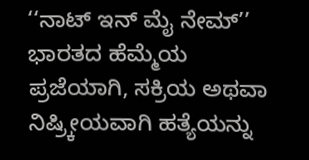‘‘ನಾಟ್ ಇನ್ ಮೈ ನೇಮ್’’
ಭಾರತದ ಹೆಮ್ಮೆಯ ಪ್ರಜೆಯಾಗಿ, ಸಕ್ರಿಯ ಅಥವಾ ನಿಷ್ರ್ಕೀಯವಾಗಿ ಹತ್ಯೆಯನ್ನು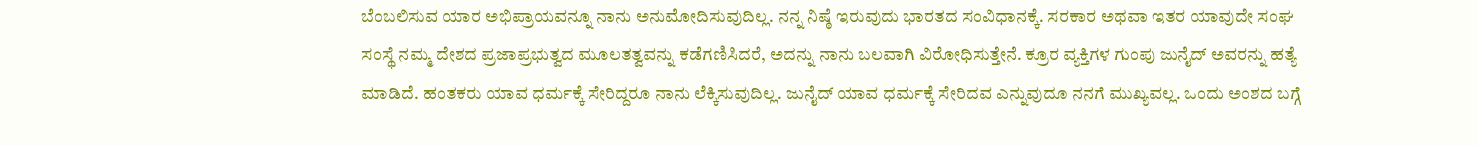ಬೆಂಬಲಿಸುವ ಯಾರ ಅಭಿಪ್ರಾಯವನ್ನೂ ನಾನು ಅನುಮೋದಿಸುವುದಿಲ್ಲ. ನನ್ನ ನಿಷ್ಠೆ ಇರುವುದು ಭಾರತದ ಸಂವಿಧಾನಕ್ಕೆ. ಸರಕಾರ ಅಥವಾ ಇತರ ಯಾವುದೇ ಸಂಘ ಸಂಸ್ಥೆ ನಮ್ಮ ದೇಶದ ಪ್ರಜಾಪ್ರಭುತ್ವದ ಮೂಲತತ್ವವನ್ನು ಕಡೆಗಣಿಸಿದರೆ, ಅದನ್ನು ನಾನು ಬಲವಾಗಿ ವಿರೋಧಿಸುತ್ತೇನೆ. ಕ್ರೂರ ವ್ಯಕ್ತಿಗಳ ಗುಂಪು ಜುನೈದ್ ಅವರನ್ನು ಹತ್ಯೆ ಮಾಡಿದೆ. ಹಂತಕರು ಯಾವ ಧರ್ಮಕ್ಕೆ ಸೇರಿದ್ದರೂ ನಾನು ಲೆಕ್ಕಿಸುವುದಿಲ್ಲ. ಜುನೈದ್ ಯಾವ ಧರ್ಮಕ್ಕೆ ಸೇರಿದವ ಎನ್ನುವುದೂ ನನಗೆ ಮುಖ್ಯವಲ್ಲ. ಒಂದು ಅಂಶದ ಬಗ್ಗೆ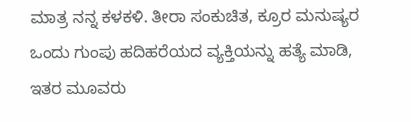ಮಾತ್ರ ನನ್ನ ಕಳಕಳಿ. ತೀರಾ ಸಂಕುಚಿತ, ಕ್ರೂರ ಮನುಷ್ಯರ ಒಂದು ಗುಂಪು ಹದಿಹರೆಯದ ವ್ಯಕ್ತಿಯನ್ನು ಹತ್ಯೆ ಮಾಡಿ, ಇತರ ಮೂವರು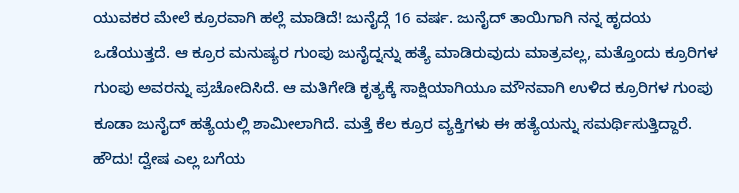ಯುವಕರ ಮೇಲೆ ಕ್ರೂರವಾಗಿ ಹಲ್ಲೆ ಮಾಡಿದೆ! ಜುನೈದ್ಗೆ 16 ವರ್ಷ. ಜುನೈದ್ ತಾಯಿಗಾಗಿ ನನ್ನ ಹೃದಯ ಒಡೆಯುತ್ತದೆ. ಆ ಕ್ರೂರ ಮನುಷ್ಯರ ಗುಂಪು ಜುನೈದ್ನನ್ನು ಹತ್ಯೆ ಮಾಡಿರುವುದು ಮಾತ್ರವಲ್ಲ, ಮತ್ತೊಂದು ಕ್ರೂರಿಗಳ ಗುಂಪು ಅವರನ್ನು ಪ್ರಚೋದಿಸಿದೆ. ಆ ಮತಿಗೇಡಿ ಕೃತ್ಯಕ್ಕೆ ಸಾಕ್ಷಿಯಾಗಿಯೂ ಮೌನವಾಗಿ ಉಳಿದ ಕ್ರೂರಿಗಳ ಗುಂಪು ಕೂಡಾ ಜುನೈದ್ ಹತ್ಯೆಯಲ್ಲಿ ಶಾಮೀಲಾಗಿದೆ. ಮತ್ತೆ ಕೆಲ ಕ್ರೂರ ವ್ಯಕ್ತಿಗಳು ಈ ಹತ್ಯೆಯನ್ನು ಸಮರ್ಥಿಸುತ್ತಿದ್ದಾರೆ. ಹೌದು! ದ್ವೇಷ ಎಲ್ಲ ಬಗೆಯ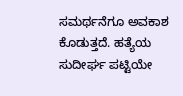ಸಮರ್ಥನೆಗೂ ಅವಕಾಶ ಕೊಡುತ್ತದೆ. ಹತ್ಯೆಯ ಸುದೀರ್ಘ ಪಟ್ಟಿಯೇ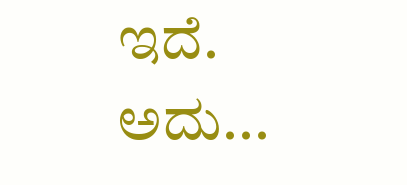ಇದೆ. ಅದು...